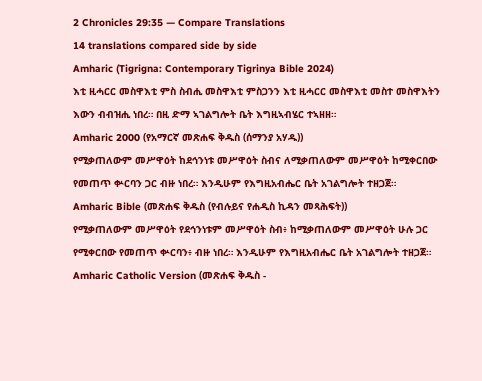2 Chronicles 29:35 — Compare Translations
14 translations compared side by side
Amharic (Tigrigna: Contemporary Tigrinya Bible 2024)
እቲ ዚሓርር መስዋእቲ ምስ ስብሒ መስዋእቲ ምስጋንን እቲ ዚሓርር መስዋእቲ መስተ መስዋእትን እውን ብብዝሒ ነበረ። በዚ ድማ ኣገልግሎት ቤት እግዚኣብሄር ተኣዘዘ።
Amharic 2000 (የአማርኛ መጽሐፍ ቅዱስ (ሰማንያ አሃዱ))
የሚቃጠለውም መሥዋዕት ከደኅንነቱ መሥዋዕት ስብና ለሚቃጠለውም መሥዋዕት ከሚቀርበው የመጠጥ ቍርባን ጋር ብዙ ነበረ። እንዲሁም የእግዚአብሔር ቤት አገልግሎት ተዘጋጀ።
Amharic Bible (መጽሐፍ ቅዱስ (የብሉይና የሐዲስ ኪዳን መጻሕፍት))
የሚቃጠለውም መሥዋዕት የደኅንነቱም መሥዋዕት ስብ፥ ከሚቃጠለውም መሥዋዕት ሁሉ ጋር የሚቀርበው የመጠጥ ቍርባን፥ ብዙ ነበረ። እንዲሁም የእግዚአብሔር ቤት አገልግሎት ተዘጋጀ።
Amharic Catholic Version (መጽሐፍ ቅዱስ -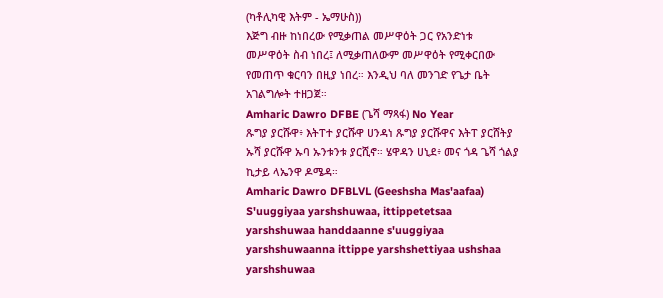(ካቶሊካዊ እትም - ኤማሁስ))
እጅግ ብዙ ከነበረው የሚቃጠል መሥዋዕት ጋር የአንድነቱ መሥዋዕት ስብ ነበረ፤ ለሚቃጠለውም መሥዋዕት የሚቀርበው የመጠጥ ቁርባን በዚያ ነበረ። እንዲህ ባለ መንገድ የጌታ ቤት አገልግሎት ተዘጋጀ።
Amharic Dawro DFBE (ጌሻ ማጻፋ) No Year
ጹግያ ያርሹዋ፥ እትፐተ ያርሹዋ ሀንዳነ ጹግያ ያርሹዋና እትፐ ያርሸትያ ኡሻ ያርሹዋ ኡባ ኡንቱንቱ ያርሺኖ። ሄዋዳን ሀኒደ፥ መና ጎዳ ጌሻ ጎልያ ኪታይ ላኤንዋ ዶሜዳ።
Amharic Dawro DFBLVL (Geeshsha Mas'aafaa)
S'uuggiyaa yarshshuwaa, ittippetetsaa yarshshuwaa handdaanne s'uuggiyaa yarshshuwaanna ittippe yarshshettiyaa ushshaa yarshshuwaa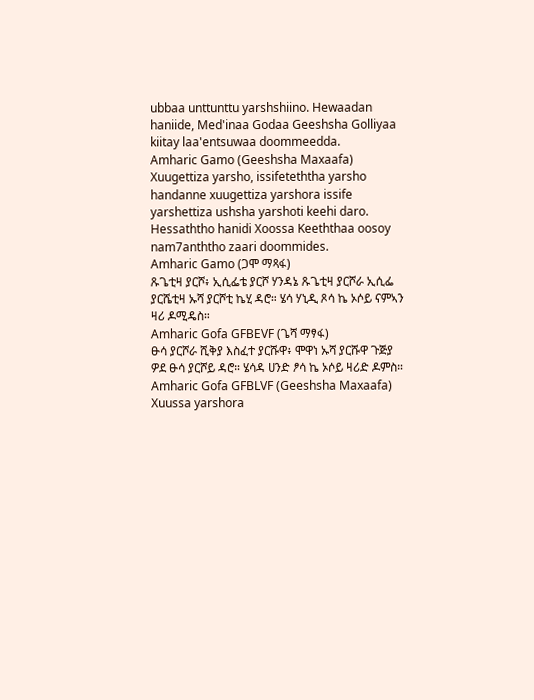ubbaa unttunttu yarshshiino. Hewaadan haniide, Med'inaa Godaa Geeshsha Golliyaa kiitay laa'entsuwaa doommeedda.
Amharic Gamo (Geeshsha Maxaafa)
Xuugettiza yarsho, issifeteththa yarsho handanne xuugettiza yarshora issife yarshettiza ushsha yarshoti keehi daro. Hessaththo hanidi Xoossa Keeththaa oosoy nam7anththo zaari doommides.
Amharic Gamo (ጋሞ ማጻፋ)
ጹጌቲዛ ያርሾ፥ ኢሲፌቴ ያርሾ ሃንዳኔ ጹጌቲዛ ያርሾራ ኢሲፌ ያርሼቲዛ ኡሻ ያርሾቲ ኬሂ ዳሮ። ሄሳ ሃኒዲ ጾሳ ኬ ኦሶይ ናምኣን ዛሪ ዶሚዴስ።
Amharic Gofa GFBEVF (ጌሻ ማፃፋ)
ፁሳ ያርሾራ ሺቅያ እስፈተ ያርሹዋ፥ ሞዋነ ኡሻ ያርሹዋ ጉጅያ ዎደ ፁሳ ያርሾይ ዳሮ። ሄሳዳ ሀንድ ፆሳ ኬ ኦሶይ ዛሪድ ዶምስ።
Amharic Gofa GFBLVF (Geeshsha Maxaafa)
Xuussa yarshora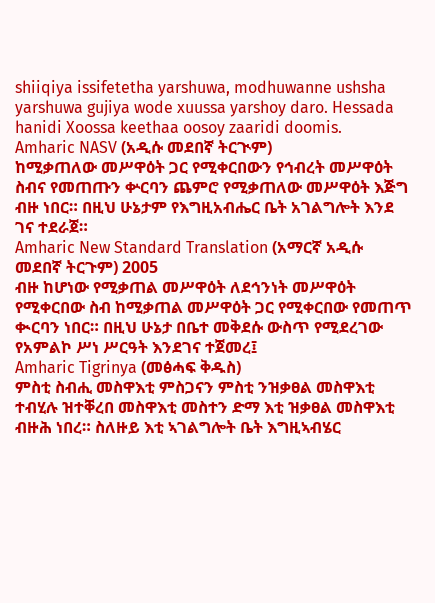shiiqiya issifetetha yarshuwa, modhuwanne ushsha yarshuwa gujiya wode xuussa yarshoy daro. Hessada hanidi Xoossa keethaa oosoy zaaridi doomis.
Amharic NASV (አዲሱ መደበኛ ትርጒም)
ከሚቃጠለው መሥዋዕት ጋር የሚቀርበውን የኅብረት መሥዋዕት ስብና የመጠጡን ቍርባን ጨምሮ የሚቃጠለው መሥዋዕት እጅግ ብዙ ነበር። በዚህ ሁኔታም የእግዚአብሔር ቤት አገልግሎት እንደ ገና ተደራጀ።
Amharic New Standard Translation (አማርኛ አዲሱ መደበኛ ትርጉም) 2005
ብዙ ከሆነው የሚቃጠል መሥዋዕት ለደኅንነት መሥዋዕት የሚቀርበው ስብ ከሚቃጠል መሥዋዕት ጋር የሚቀርበው የመጠጥ ቊርባን ነበር። በዚህ ሁኔታ በቤተ መቅደሱ ውስጥ የሚደረገው የአምልኮ ሥነ ሥርዓት እንደገና ተጀመረ፤
Amharic Tigrinya (መፅሓፍ ቅዱስ)
ምስቲ ስብሒ መስዋእቲ ምስጋናን ምስቲ ንዝቃፀል መስዋእቲ ተብሂሉ ዝተቐረበ መስዋእቲ መስተን ድማ እቲ ዝቃፀል መስዋእቲ ብዙሕ ነበረ። ስለዙይ እቲ ኣገልግሎት ቤት እግዚኣብሄር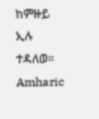ከምዙይ ኢሉ ተዳለወ።
Amharic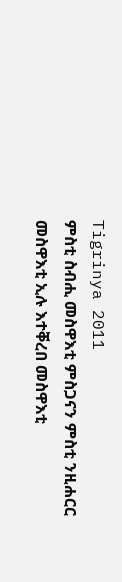Tigrinya 2011
ምስቲ ስብሒ መስዋእቲ ምስጋናን ምስቲ ንዚሐርር መስዋእቲ ኢሉ እተቐረበ መስዋእቲ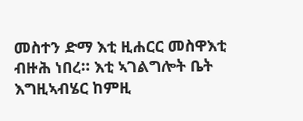መስተን ድማ እቲ ዚሐርር መስዋእቲ ብዙሕ ነበረ። እቲ ኣገልግሎት ቤት እግዚኣብሄር ከምዚ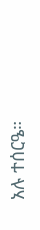አሉ ተሰርዔ።